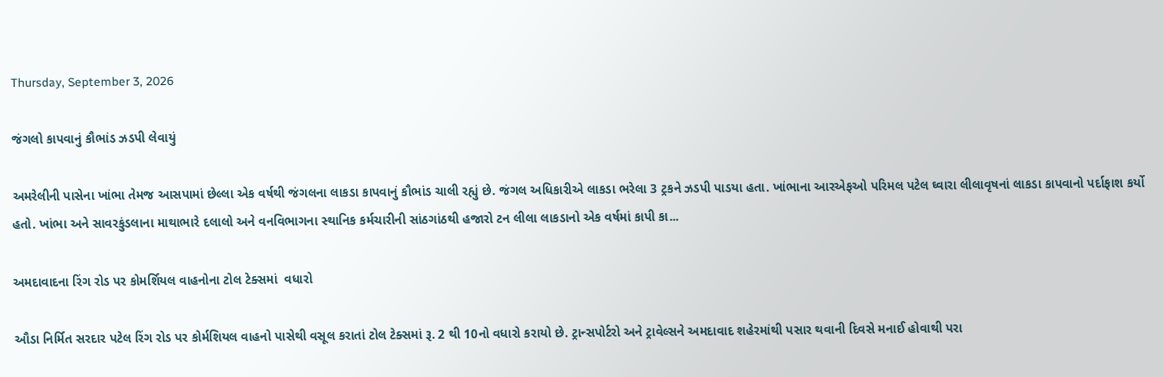Thursday, September 3, 2026

જંગલો કાપવાનું કૌભાંડ ઝડપી લેવાયું

અમરેલીની પાસેના ખાંભા તેમજ આસપામાં છેલ્‍લા એક વર્ષથી જંગલના લાકડા કાપવાનું કૌભાંડ ચાલી રહ્યું છે. જંગલ અધિકારીએ લાકડા ભરેલા 3 ટ્રકને ઝડપી પાડયા હતા. ખાંભાના આરએફઓ પરિમલ પટેલ ઘ્‍વારા લીલાવૃષનાં લાકડા કાપવાનો પર્દાફાશ કર્યો હતો. ખાંભા અને સાવરકુંડલાના માથાભારે દલાલો અને વનવિભાગના સ્‍થાનિક કર્મચારીની સાંઠગાંઠથી હજારો ટન લીલા લાકડાનો એક વર્ષમાં કાપી કા...

અમદાવાદના રિંગ રોડ પર કોમર્શિયલ વાહનોના ટોલ ટેક્સમાં  વધારો

ઔડા નિર્મિત સરદાર પટેલ રિંગ રોડ પર કોર્મશિયલ વાહનો પાસેથી વસૂલ કરાતાં ટોલ ટેક્સમાં રૂ. 2 થી 10નો વધારો કરાયો છે. ટ્રાન્સપોર્ટરો અને ટ્રાવેલ્સને અમદાવાદ શહેરમાંથી પસાર થવાની દિવસે મનાઈ હોવાથી પરા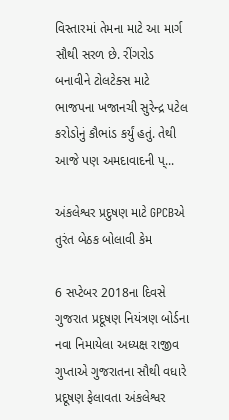વિસ્તારમાં તેમના માટે આ માર્ગ સૌથી સરળ છે. રીંગરોડ બનાવીને ટોલટેક્સ માટે ભાજપના ખજાનચી સુરેન્દ્ર પટેલ કરોડોનું કૌભાંડ કર્યું હતું. તેથી આજે પણ અમદાવાદની પ્...

અંકલેશ્વર પ્રદુષણ માટે GPCBએ તુરંત બેઠક બોલાવી કેમ

6 સપ્ટેબર 2018ના દિવસે ગુજરાત પ્રદૂષણ નિયંત્રણ બોર્ડના નવા નિમાયેલા અધ્યક્ષ રાજીવ ગુપ્તાએ ગુજરાતના સૌથી વધારે પ્રદૂષણ ફેલાવતા અંકલેશ્વર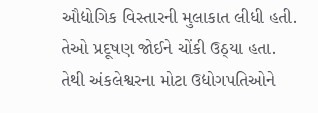ઔદ્યોગિક વિસ્તારની મુલાકાત લીધી હતી. તેઓ પ્રદૂષણ જોઈને ચોંકી ઉઠ્યા હતા. તેથી અંકલેશ્વરના મોટા ઉદ્યોગપતિઓને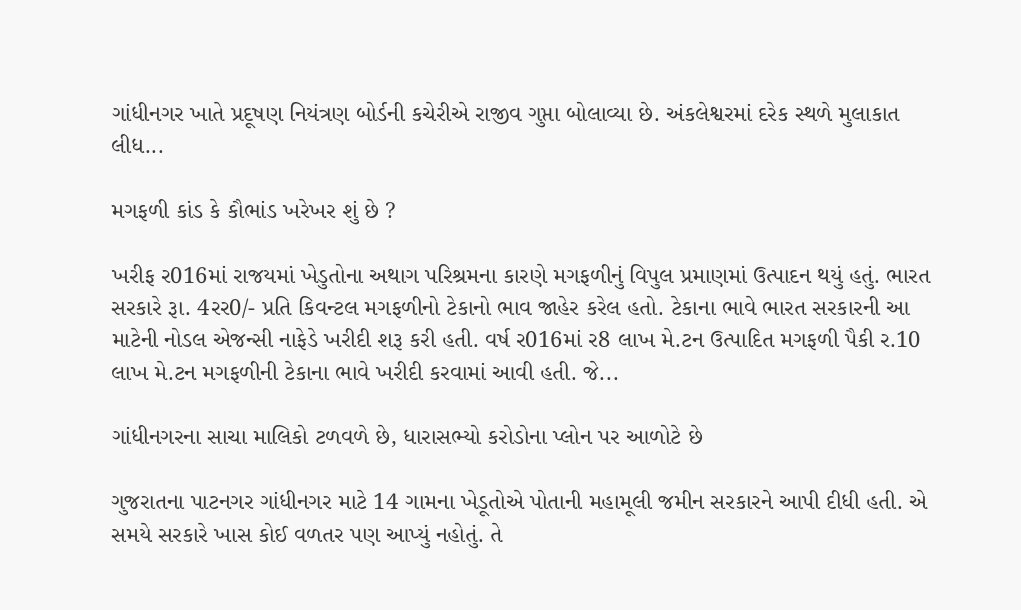ગાંધીનગર ખાતે પ્રદૂષણ નિયંત્રણ બોર્ડની કચેરીએ રાજીવ ગુપ્તા બોલાવ્યા છે. અંકલેશ્વરમાં દરેક સ્થળે મુલાકાત લીધ...

મગફળી કાંડ કે કૌભાંડ ખરેખર શું છે ?

ખરીફ ર016માં રાજયમાં ખેડુતોના અથાગ પરિશ્રમના કારણે મગફળીનું વિપુલ પ્રમાણમાં ઉત્‍પાદન થયું હતું. ભારત સરકારે રૂા. 4રર0/- પ્રતિ કિવન્‍ટલ મગફળીનો ટેકાનો ભાવ જાહેર કરેલ હતો. ટેકાના ભાવે ભારત સરકારની આ માટેની નોડલ એજન્‍સી નાફેડે ખરીદી શરૂ કરી હતી. વર્ષ ર016માં ર8 લાખ મે.ટન ઉત્‍પાદિત મગફળી પૈકી ર.10 લાખ મે.ટન મગફળીની ટેકાના ભાવે ખરીદી કરવામાં આવી હતી. જે...

ગાંધીનગરના સાચા માલિકો ટળવળે છે, ધારાસભ્યો કરોડોના પ્લોન પર આળોટે છે

ગુજરાતના પાટનગર ગાંધીનગર માટે 14 ગામના ખેડૂતોએ પોતાની મહામૂલી જમીન સરકારને આપી દીધી હતી. એ સમયે સરકારે ખાસ કોઈ વળતર પણ આપ્યું નહોતું. તે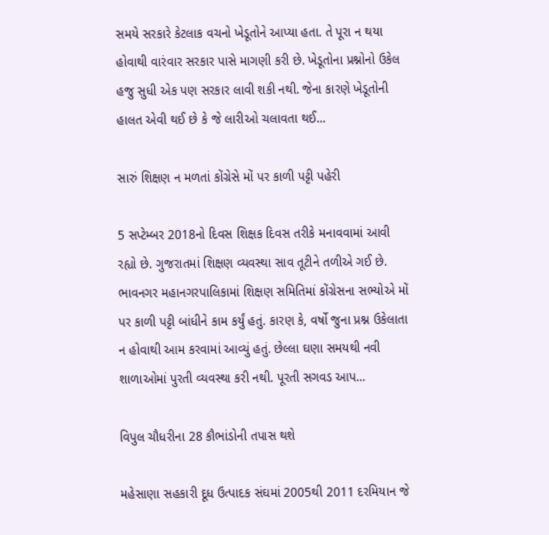સમયે સરકારે કેટલાક વચનો ખેડૂતોને આપ્યા હતા. તે પૂરા ન થયા હોવાથી વારંવાર સરકાર પાસે માગણી કરી છે. ખેડૂતોના પ્રશ્નોનો ઉકેલ હજુ સુધી એક પણ સરકાર લાવી શકી નથી. જેના કારણે ખેડૂતોની હાલત એવી થઈ છે કે જે લારીઓ ચલાવતા થઈ...

સારું શિક્ષણ ન મળતાં કોંગ્રેસે મોં પર કાળી પટ્ટી પહેરી

5 સપ્ટેમ્બર 2018નો દિવસ શિક્ષક દિવસ તરીકે મનાવવામાં આવી રહ્યો છે. ગુજરાતમાં શિક્ષણ વ્યવસ્થા સાવ તૂટીને તળીએ ગઈ છે. ભાવનગર મહાનગરપાલિકામાં શિક્ષણ સમિતિમાં કોંગ્રેસના સભ્યોએ મોં પર કાળી પટ્ટી બાંધીને કામ કર્યું હતું. કારણ કે, વર્ષો જુના પ્રશ્ન ઉકેલાતા ન હોવાથી આમ કરવામાં આવ્યું હતું. છેલ્લા ઘણા સમયથી નવી શાળાઓમાં પુરતી વ્યવસ્થા કરી નથી. પૂરતી સગવડ આપ...

વિપુલ ચૌધરીના 28 કૌભાંડોની તપાસ થશે

મહેસાણા સહકારી દૂધ ઉત્પાદક સંઘમાં 2005થી 2011 દરમિયાન જે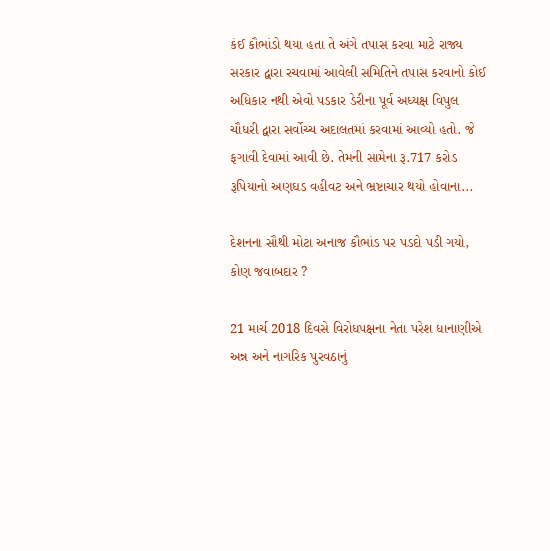કંઈ કૌભાંડો થયા હતા તે અંગે તપાસ કરવા માટે રાજ્ય સરકાર દ્વારા રચવામાં આવેલી સમિતિને તપાસ કરવાનો કોઈ અધિકાર નથી એવો પડકાર ડેરીના પૂર્વ અધ્યક્ષ વિપુલ ચૌધરી દ્વારા સર્વોચ્ચ અદાલતમાં કરવામાં આવ્યો હતો. જે ફગાવી દેવામાં આવી છે. તેમની સામેના રૂ.717 કરોડ રૂપિયાનો અણઘડ વહીવટ અને ભ્રષ્ટાચાર થયો હોવાના...

દેશનના સૌથી મોટા અનાજ કૌભાંડ પર પડદો પડી ગયો, કોણ જવાબદાર ?

21 માર્ચ 2018 દિવસે વિરોધપક્ષના નેતા પરેશ ધાનાણીએ અન્ન અને નાગરિક પુરવઠાનું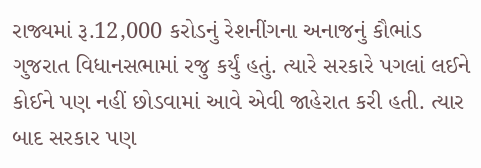રાજ્યમાં રૂ.12,000 કરોડનું રેશનીંગના અનાજનું કૌભાંડ ગુજરાત વિધાનસભામાં રજુ કર્યું હતું. ત્યારે સરકારે પગલાં લઈને કોઈને પણ નહીં છોડવામાં આવે એવી જાહેરાત કરી હતી. ત્યાર બાદ સરકાર પણ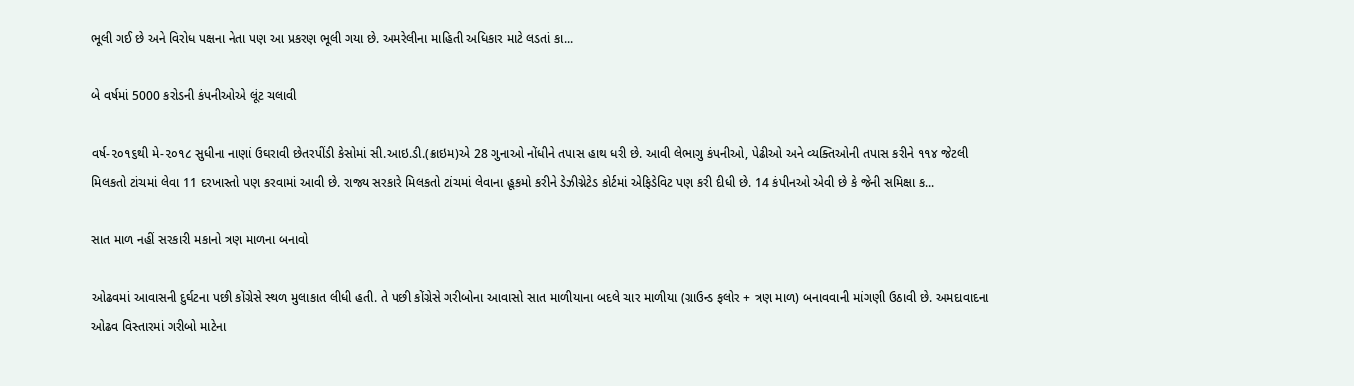ભૂલી ગઈ છે અને વિરોધ પક્ષના નેતા પણ આ પ્રકરણ ભૂલી ગયા છે. અમરેલીના માહિતી અધિકાર માટે લડતાં કા...

બે વર્ષમાં 5000 કરોડની કંપનીઓએ લૂંટ ચલાવી

વર્ષ-૨૦૧૬થી મે-૨૦૧૮ સુધીના નાણાં ઉઘરાવી છેતરપીંડી કેસોમાં સી.આઇ.ડી.(ક્રાઇમ)એ 28 ગુનાઓ નોંધીને તપાસ હાથ ધરી છે. આવી લેભાગુ કંપનીઓ, પેઢીઓ અને વ્યક્તિઓની તપાસ કરીને ૧૧૪ જેટલી મિલકતો ટાંચમાં લેવા 11 દરખાસ્તો પણ કરવામાં આવી છે. રાજ્ય સરકારે મિલકતો ટાંચમાં લેવાના હૂકમો કરીને ડેઝીગ્નેટેડ કોર્ટમાં એફિડેવિટ પણ કરી દીધી છે. 14 કંપીનઓ એવી છે કે જેની સમિક્ષા ક...

સાત માળ નહીં સરકારી મકાનો ત્રણ માળના બનાવો

ઓઢવમાં આવાસની દુર્ઘટના પછી કોંગ્રેસે સ્થળ મુલાકાત લીધી હતી. તે પછી કોંગ્રેસે ગરીબોના આવાસો સાત માળીયાના બદલે ચાર માળીયા (ગ્રાઉન્ડ ફલોર + ત્રણ માળ) બનાવવાની માંગણી ઉઠાવી છે. અમદાવાદના ઓઢવ વિસ્તારમાં ગરીબો માટેના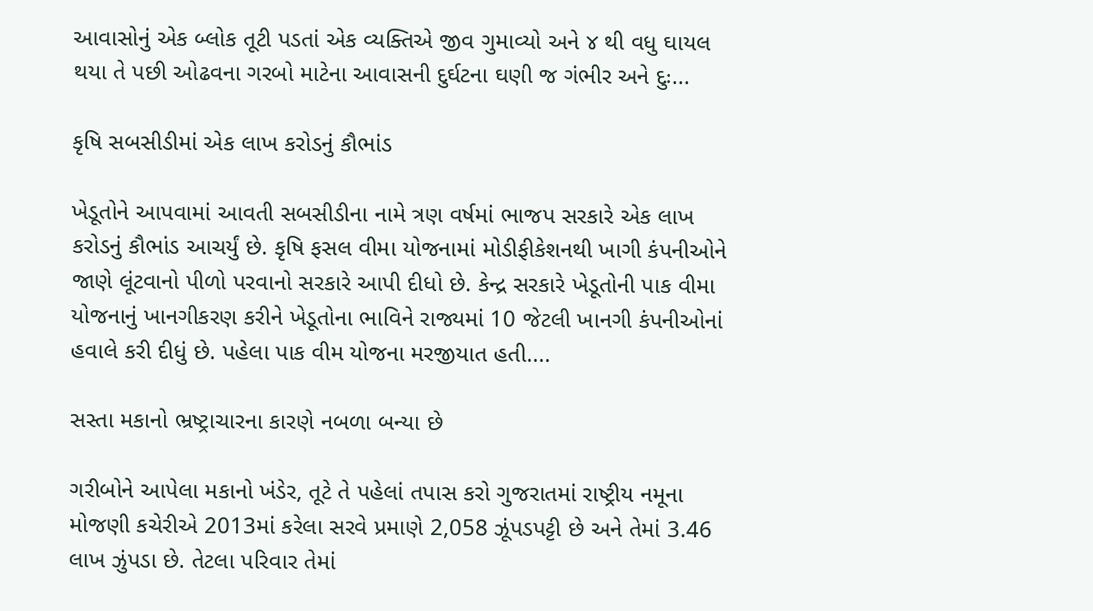આવાસોનું એક બ્લોક તૂટી પડતાં એક વ્યક્તિએ જીવ ગુમાવ્યો અને ૪ થી વધુ ઘાયલ થયા તે પછી ઓઢવના ગરબો માટેના આવાસની દુર્ઘટના ઘણી જ ગંભીર અને દુઃ...

કૃષિ સબસીડીમાં એક લાખ કરોડનું કૌભાંડ

ખેડૂતોને આપવામાં આવતી સબસીડીના નામે ત્રણ વર્ષમાં ભાજપ સરકારે એક લાખ કરોડનું કૌભાંડ આચર્યું છે. કૃષિ ફસલ વીમા યોજનામાં મોડીફીકેશનથી ખાગી કંપનીઓને જાણે લૂંટવાનો પીળો પરવાનો સરકારે આપી દીધો છે. કેન્દ્ર સરકારે ખેડૂતોની પાક વીમા યોજનાનું ખાનગીકરણ કરીને ખેડૂતોના ભાવિને રાજ્યમાં 10 જેટલી ખાનગી કંપનીઓનાં હવાલે કરી દીધું છે. પહેલા પાક વીમ યોજના મરજીયાત હતી....

સસ્તા મકાનો ભ્રષ્ટ્રાચારના કારણે નબળા બન્યા છે

ગરીબોને આપેલા મકાનો ખંડેર, તૂટે તે પહેલાં તપાસ કરો ગુજરાતમાં રાષ્ટ્રીય નમૂના મોજણી કચેરીએ 2013માં કરેલા સરવે પ્રમાણે 2,058 ઝૂંપડપટ્ટી છે અને તેમાં 3.46 લાખ ઝુંપડા છે. તેટલા પરિવાર તેમાં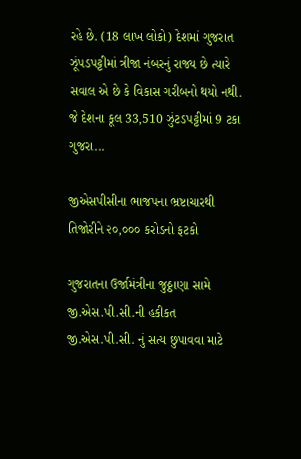રહે છે. (18 લાખ લોકો) દેશમાં ગુજરાત ઝૂંપડપટ્ટીમાં ત્રીજા નંબરનું રાજ્ય છે ત્યારે સવાલ એ છે કે વિકાસ ગરીબનો થયો નથી. જે દેશના કૂલ 33,510 ઝુંટડપટ્ટીમાં 9 ટકા ગુજરા...

જીએસપીસીના ભાજપના ભ્રષ્ટાચારથી તિજોરીને ૨૦,૦૦૦ કરોડનો ફટકો

ગુજરાતના ઉર્જામંત્રીના જુઠ્ઠાણા સામે જી.એસ.પી.સી.ની હકીકત જી.એસ.પી.સી. નું સત્ય છુપાવવા માટે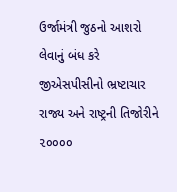ઉર્જામંત્રી જુઠનો આશરો લેવાનું બંધ કરે જીએસપીસીનો ભ્રષ્ટાચાર રાજ્ય અને રાષ્ટ્રની તિજોરીને ૨૦૦૦૦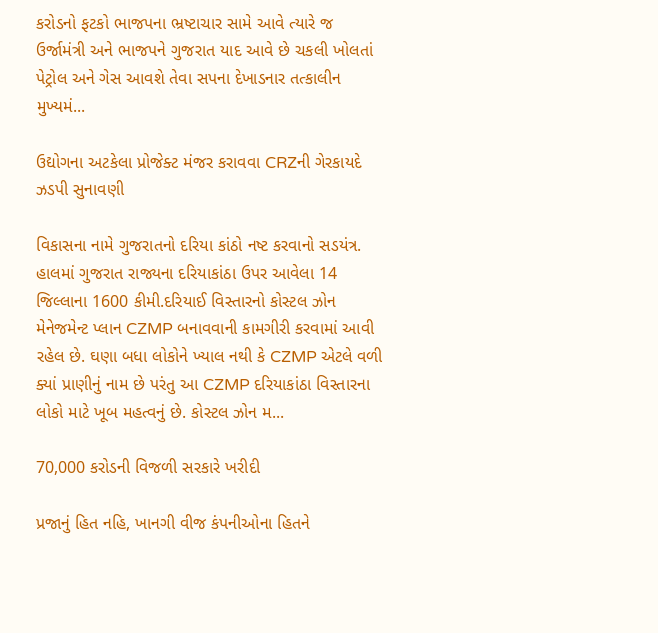કરોડનો ફટકો ભાજપના ભ્રષ્ટાચાર સામે આવે ત્યારે જ ઉર્જામંત્રી અને ભાજપને ગુજરાત યાદ આવે છે ચકલી ખોલતાં પેટ્રોલ અને ગેસ આવશે તેવા સપના દેખાડનાર તત્કાલીન મુખ્યમં...

ઉદ્યોગના અટકેલા પ્રોજેક્ટ મંજર કરાવવા CRZની ગેરકાયદે ઝડપી સુનાવણી

વિકાસના નામે ગુજરાતનો દરિયા કાંઠો નષ્ટ કરવાનો સડયંત્ર. હાલમાં ગુજરાત રાજ્યના દરિયાકાંઠા ઉપર આવેલા 14 જિલ્લાના 1600 કીમી.દરિયાઈ વિસ્તારનો કોસ્ટલ ઝોન મેનેજમેન્ટ પ્લાન CZMP બનાવવાની કામગીરી કરવામાં આવી રહેલ છે. ઘણા બધા લોકોને ખ્યાલ નથી કે CZMP એટલે વળી ક્યાં પ્રાણીનું નામ છે પરંતુ આ CZMP દરિયાકાંઠા વિસ્તારના લોકો માટે ખૂબ મહત્વનું છે. કોસ્ટલ ઝોન મ...

70,000 કરોડની વિજળી સરકારે ખરીદી

પ્રજાનું હિત નહિ, ખાનગી વીજ કંપનીઓના હિતને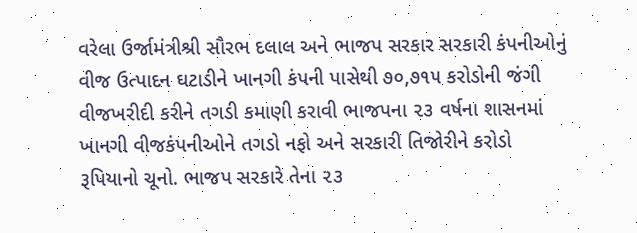વરેલા ઉર્જામંત્રીશ્રી સૌરભ દલાલ અને ભાજપ સરકાર સરકારી કંપનીઓનું વીજ ઉત્પાદન ઘટાડીને ખાનગી કંપની પાસેથી ૭૦,૭૧૫ કરોડોની જંગી વીજખરીદી કરીને તગડી કમાણી કરાવી ભાજપના ૨૩ વર્ષના શાસનમાં ખાનગી વીજકંપનીઓને તગડો નફો અને સરકારી તિજોરીને કરોડો રૂપિયાનો ચૂનો. ભાજપ સરકારે તેના ૨૩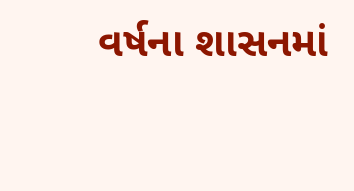વર્ષના શાસનમાં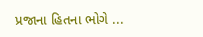પ્રજાના હિતના ભોગે ...